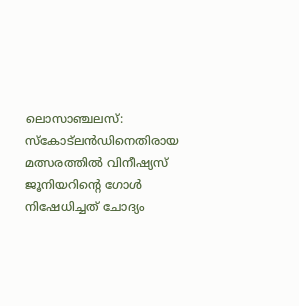ലൊസാഞ്ചലസ്: സ്കോട്ലൻഡിനെതിരായ മത്സരത്തിൽ വിനീഷ്യസ് ജൂനിയറിന്റെ ഗോൾ നിഷേധിച്ചത് ചോദ്യം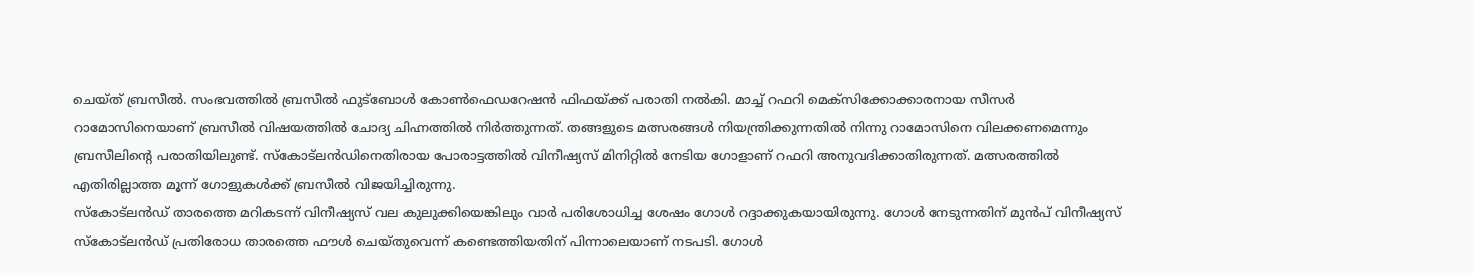ചെയ്ത് ബ്രസീൽ. സംഭവത്തിൽ ബ്രസീൽ ഫുട്ബോൾ കോൺഫെഡറേഷൻ ഫിഫയ്ക്ക് പരാതി നൽകി. മാച്ച് റഫറി മെക്സിക്കോക്കാരനായ സീസർ റാമോസിനെയാണ് ബ്രസീൽ വിഷയത്തിൽ ചോദ്യ ചിഹ്നത്തിൽ നിർത്തുന്നത്. തങ്ങളുടെ മത്സരങ്ങൾ നിയന്ത്രിക്കുന്നതിൽ നിന്നു റാമോസിനെ വിലക്കണമെന്നും ബ്രസീലിന്റെ പരാതിയിലുണ്ട്. സ്കോട്ലൻഡിനെതിരായ പോരാട്ടത്തിൽ വിനീഷ്യസ് മിനിറ്റിൽ നേടിയ ഗോളാണ് റഫറി അനുവദിക്കാതിരുന്നത്. മത്സരത്തിൽ എതിരില്ലാത്ത മൂന്ന് ഗോളുകൾക്ക് ബ്രസീൽ വിജയിച്ചിരുന്നു.
സ്കോട്ലൻഡ് താരത്തെ മറികടന്ന് വിനീഷ്യസ് വല കുലുക്കിയെങ്കിലും വാർ പരിശോധിച്ച ശേഷം ഗോൾ റദ്ദാക്കുകയായിരുന്നു. ഗോൾ നേടുന്നതിന് മുൻപ് വിനീഷ്യസ് സ്കോട്ലൻഡ് പ്രതിരോധ താരത്തെ ഫൗൾ ചെയ്തുവെന്ന് കണ്ടെത്തിയതിന് പിന്നാലെയാണ് നടപടി. ഗോൾ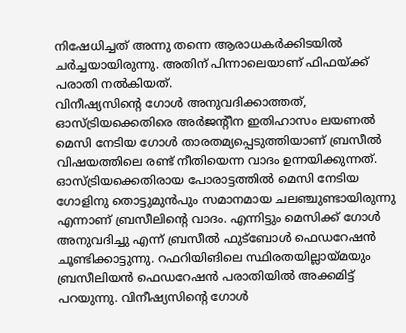നിഷേധിച്ചത് അന്നു തന്നെ ആരാധകർക്കിടയിൽ ചർച്ചയായിരുന്നു. അതിന് പിന്നാലെയാണ് ഫിഫയ്ക്ക് പരാതി നൽകിയത്.
വിനീഷ്യസിന്റെ ഗോൾ അനുവദിക്കാത്തത്, ഓസ്ട്രിയക്കെതിരെ അർജന്റീന ഇതിഹാസം ലയണൽ മെസി നേടിയ ഗോൾ താരതമ്യപ്പെടുത്തിയാണ് ബ്രസീൽ വിഷയത്തിലെ രണ്ട് നീതിയെന്ന വാദം ഉന്നയിക്കുന്നത്. ഓസ്ട്രിയക്കെതിരായ പോരാട്ടത്തിൽ മെസി നേടിയ ഗോളിനു തൊട്ടുമുൻപും സമാനമായ ചലഞ്ചുണ്ടായിരുന്നു എന്നാണ് ബ്രസീലിന്റെ വാദം. എന്നിട്ടും മെസിക്ക് ഗോൾ അനുവദിച്ചു എന്ന് ബ്രസീൽ ഫുട്ബോൾ ഫെഡറേഷൻ ചൂണ്ടിക്കാട്ടുന്നു. റഫറിയിങിലെ സ്ഥിരതയില്ലായ്മയും ബ്രസീലിയൻ ഫെഡറേഷൻ പരാതിയിൽ അക്കമിട്ട് പറയുന്നു. വിനീഷ്യസിന്റെ ഗോൾ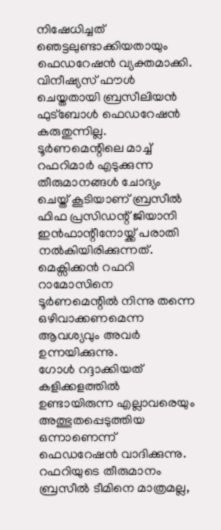നിഷേധിച്ചത് ഞെട്ടലുണ്ടാക്കിയതായും ഫെഡറേഷൻ വ്യക്തമാക്കി.
വിനീഷ്യസ് ഫൗൾ ചെയ്തതായി ബ്രസീലിയൻ ഫുട്ബോൾ ഫെഡറേഷൻ കരുതുന്നില്ല. ടൂർണമെന്റിലെ മാച്ച് റഫറിമാർ എടുക്കുന്ന തീരുമാനങ്ങൾ ചോദ്യം ചെയ്ത് കൂടിയാണ് ബ്രസീൽ ഫിഫ പ്രസിഡന്റ് ജിയാനി ഇൻഫാന്റീനോയ്ക്ക് പരാതി നൽകിയിരിക്കുന്നത്. മെക്സിക്കൻ റഫറി റാമോസിനെ ടൂർണമെന്റിൽ നിന്നു തന്നെ ഒഴിവാക്കണമെന്ന ആവശ്യവും അവർ ഉന്നയിക്കുന്നു.
ഗോൾ റദ്ദാക്കിയത് കളിക്കളത്തിൽ ഉണ്ടായിരുന്ന എല്ലാവരെയും അത്ഭുതപ്പെടുത്തിയ ഒന്നാണെന്ന് ഫെഡറേഷൻ വാദിക്കുന്നു. റഫറിയുടെ തീരുമാനം ബ്രസീൽ ടീമിനെ മാത്രമല്ല,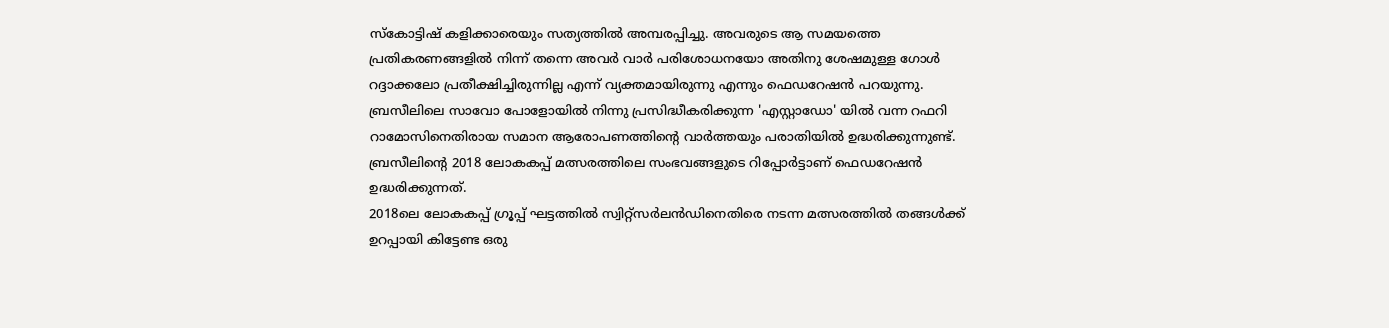സ്കോട്ടിഷ് കളിക്കാരെയും സത്യത്തിൽ അമ്പരപ്പിച്ചു. അവരുടെ ആ സമയത്തെ പ്രതികരണങ്ങളിൽ നിന്ന് തന്നെ അവർ വാർ പരിശോധനയോ അതിനു ശേഷമുള്ള ഗോൾ റദ്ദാക്കലോ പ്രതീക്ഷിച്ചിരുന്നില്ല എന്ന് വ്യക്തമായിരുന്നു എന്നും ഫെഡറേഷൻ പറയുന്നു.
ബ്രസീലിലെ സാവോ പോളോയിൽ നിന്നു പ്രസിദ്ധീകരിക്കുന്ന 'എസ്റ്റാഡോ' യിൽ വന്ന റഫറി റാമോസിനെതിരായ സമാന ആരോപണത്തിന്റെ വാർത്തയും പരാതിയിൽ ഉദ്ധരിക്കുന്നുണ്ട്. ബ്രസീലിന്റെ 2018 ലോകകപ്പ് മത്സരത്തിലെ സംഭവങ്ങളുടെ റിപ്പോർട്ടാണ് ഫെഡറേഷൻ ഉദ്ധരിക്കുന്നത്.
2018ലെ ലോകകപ്പ് ഗ്രൂപ്പ് ഘട്ടത്തിൽ സ്വിറ്റ്സർലൻഡിനെതിരെ നടന്ന മത്സരത്തിൽ തങ്ങൾക്ക് ഉറപ്പായി കിട്ടേണ്ട ഒരു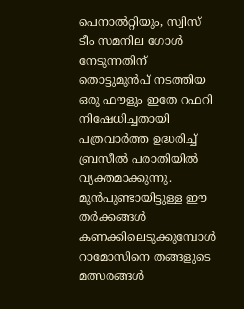പെനാൽറ്റിയും, സ്വിസ് ടീം സമനില ഗോൾ നേടുന്നതിന് തൊട്ടുമുൻപ് നടത്തിയ ഒരു ഫൗളും ഇതേ റഫറി നിഷേധിച്ചതായി പത്രവാർത്ത ഉദ്ധരിച്ച് ബ്രസീൽ പരാതിയിൽ വ്യക്തമാക്കുന്നു. മുൻപുണ്ടായിട്ടുള്ള ഈ തർക്കങ്ങൾ കണക്കിലെടുക്കുമ്പോൾ റാമോസിനെ തങ്ങളുടെ മത്സരങ്ങൾ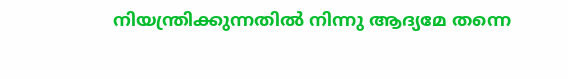നിയന്ത്രിക്കുന്നതിൽ നിന്നു ആദ്യമേ തന്നെ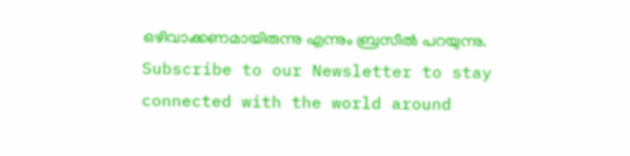ഒഴിവാക്കണമായിരുന്നു എന്നും ബ്രസീൽ പറയുന്നു.
Subscribe to our Newsletter to stay connected with the world around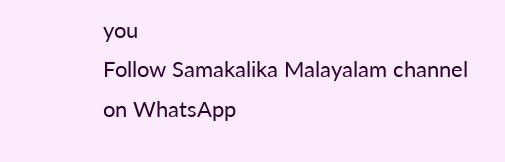you
Follow Samakalika Malayalam channel on WhatsApp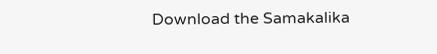Download the Samakalika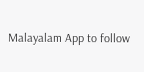Malayalam App to follow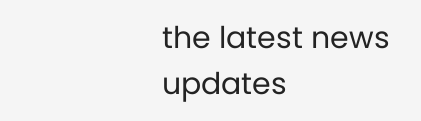the latest news updates